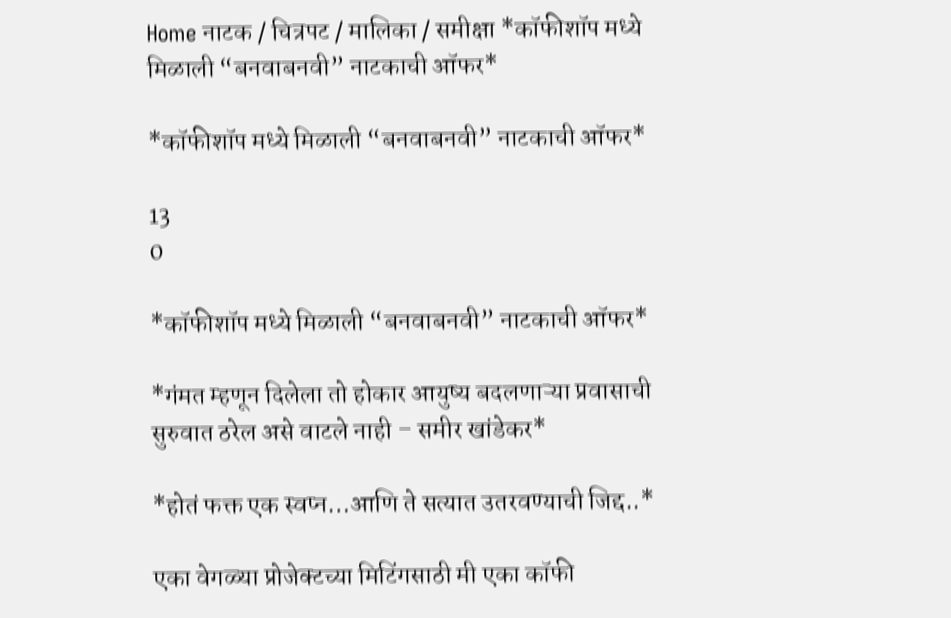Home नाटक / चित्रपट / मालिका / समीक्षा *कॉफीशॉप मध्ये मिळाली “बनवाबनवी” नाटकाची ऑफर*

*कॉफीशॉप मध्ये मिळाली “बनवाबनवी” नाटकाची ऑफर*

13
0

*कॉफीशॉप मध्ये मिळाली “बनवाबनवी” नाटकाची ऑफर*

*गंमत म्हणून दिलेला तो होकार आयुष्य बदलणाऱ्या प्रवासाची सुरुवात ठरेल असे वाटले नाही – समीर खांडेकर*

*होतं फक्त एक स्वप्न…आणि ते सत्यात उतरवण्याची जिद्द..*

एका वेगळ्या प्रोजेक्टच्या मिटिंगसाठी मी एका कॉफी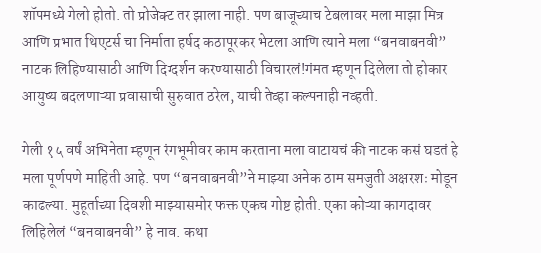शॉपमध्ये गेलो होतो. तो प्रोजेक्ट तर झाला नाही. पण बाजूच्याच टेबलावर मला माझा मित्र आणि प्रभात थिएटर्स चा निर्माता हर्षद कठापूरकर भेटला आणि त्याने मला “बनवाबनवी” नाटक लिहिण्यासाठी आणि दिग्दर्शन करण्यासाठी विचारलं!गंमत म्हणून दिलेला तो होकार आयुष्य बदलणाऱ्या प्रवासाची सुरुवात ठरेल, याची तेव्हा कल्पनाही नव्हती.

गेली १५ वर्षं अभिनेता म्हणून रंगभूमीवर काम करताना मला वाटायचं की नाटक कसं घडतं हे मला पूर्णपणे माहिती आहे. पण “बनवाबनवी”ने माझ्या अनेक ठाम समजुती अक्षरशः मोडून काढल्या. मुहूर्ताच्या दिवशी माझ्यासमोर फक्त एकच गोष्ट होती. एका कोऱ्या कागदावर लिहिलेलं “बनवाबनवी” हे नाव. कथा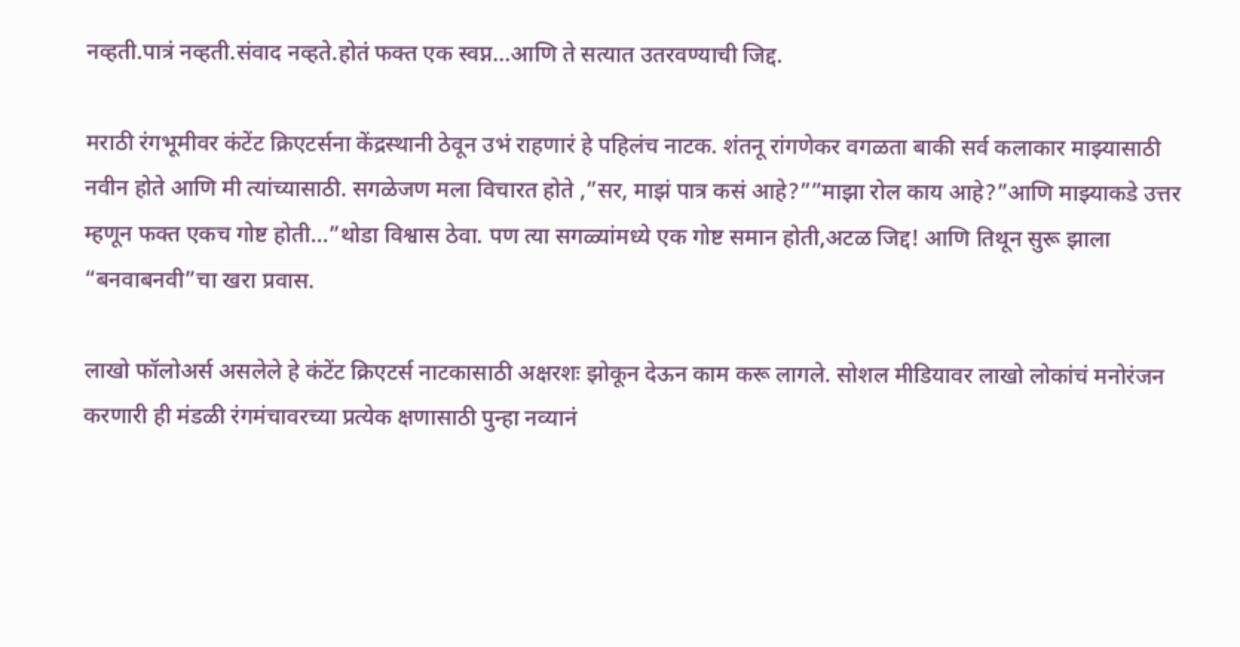नव्हती.पात्रं नव्हती.संवाद नव्हते.होतं फक्त एक स्वप्न…आणि ते सत्यात उतरवण्याची जिद्द.

मराठी रंगभूमीवर कंटेंट क्रिएटर्सना केंद्रस्थानी ठेवून उभं राहणारं हे पहिलंच नाटक. शंतनू रांगणेकर वगळता बाकी सर्व कलाकार माझ्यासाठी नवीन होते आणि मी त्यांच्यासाठी. सगळेजण मला विचारत होते ,”सर, माझं पात्र कसं आहे?””माझा रोल काय आहे?”आणि माझ्याकडे उत्तर म्हणून फक्त एकच गोष्ट होती…”थोडा विश्वास ठेवा. पण त्या सगळ्यांमध्ये एक गोष्ट समान होती,अटळ जिद्द! आणि तिथून सुरू झाला “बनवाबनवी”चा खरा प्रवास.

लाखो फॉलोअर्स असलेले हे कंटेंट क्रिएटर्स नाटकासाठी अक्षरशः झोकून देऊन काम करू लागले. सोशल मीडियावर लाखो लोकांचं मनोरंजन करणारी ही मंडळी रंगमंचावरच्या प्रत्येक क्षणासाठी पुन्हा नव्यानं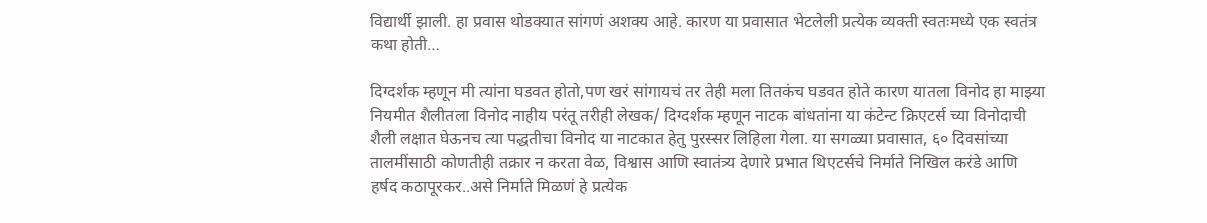विद्यार्थी झाली. हा प्रवास थोडक्यात सांगणं अशक्य आहे. कारण या प्रवासात भेटलेली प्रत्येक व्यक्ती स्वतःमध्ये एक स्वतंत्र कथा होती…

दिग्दर्शक म्हणून मी त्यांना घडवत होतो,पण खरं सांगायचं तर तेही मला तितकंच घडवत होते कारण यातला विनोद हा माझ्या नियमीत शैलीतला विनोद नाहीय परंतू तरीही लेखक/ दिग्दर्शक म्हणून नाटक बांधतांना या कंटेन्ट क्रिएटर्स च्या विनोदाची शैली लक्षात घेऊनच त्या पद्धतीचा विनोद या नाटकात हेतु पुरस्सर लिहिला गेला. या सगळ्या प्रवासात, ६० दिवसांच्या तालमींसाठी कोणतीही तक्रार न करता वेळ, विश्वास आणि स्वातंत्र्य देणारे प्रभात थिएटर्सचे निर्माते निखिल करंडे आणि हर्षद कठापूरकर..असे निर्माते मिळणं हे प्रत्येक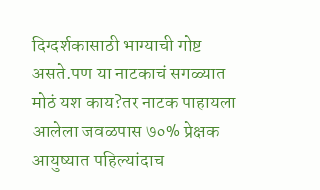दिग्दर्शकासाठी भाग्याची गोष्ट असते.पण या नाटकाचं सगळ्यात मोठं यश काय?तर नाटक पाहायला आलेला जवळपास ७०% प्रेक्षक आयुष्यात पहिल्यांदाच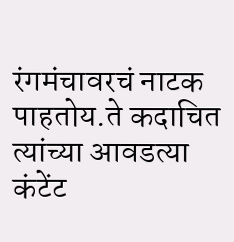रंगमंचावरचं नाटक पाहतोय.ते कदाचित त्यांच्या आवडत्या कंटेंट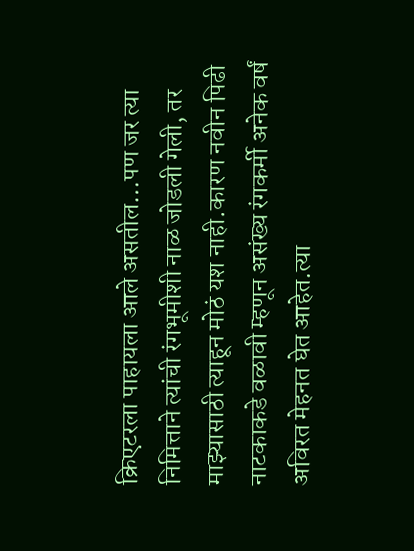क्रिएटरला पाहायला आले असतील…पण जर त्या निमित्ताने त्यांची रंगभूमीशी नाळ जोडली गेली, तर माझ्यासाठी त्याहून मोठं यश नाही.कारण नवीन पिढी नाटकाकडे वळावी म्हणून असंख्य रंगकर्मी अनेक वर्षं अविरत मेहनत घेत आहेत.त्या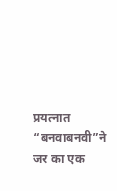प्रयत्नात “बनवाबनवी”ने जर का एक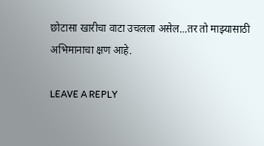छोटासा खारीचा वाटा उचलला असेल…तर तो माझ्यासाठी अभिमानाचा क्षण आहे.

LEAVE A REPLY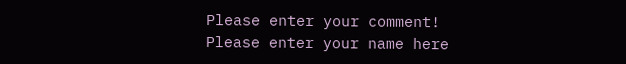Please enter your comment!
Please enter your name here